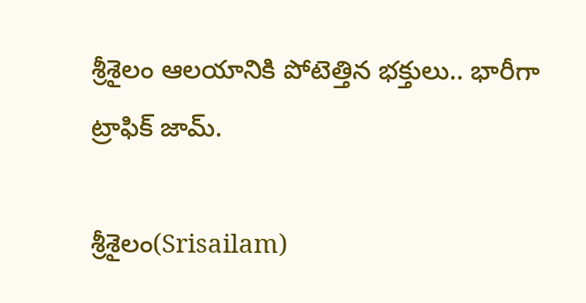శ్రీశైలం ఆల‌యానికి పోటెత్తిన భ‌క్తులు.. భారీగా ట్రాఫిక్ జామ్‌.

శ్రీశైలం(Srisailam)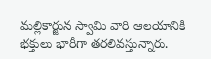మ‌ల్లికార్జున స్వామి వారి ఆల‌యానికి భ‌క్తులు భారీగా త‌ర‌లివ‌స్తున్నారు.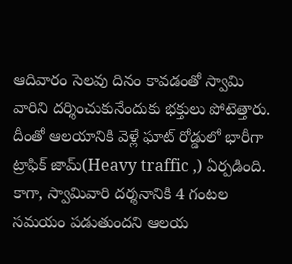ఆదివారం సెల‌వు దినం కావడంతో స్వామి వారిని ద‌ర్శించుకునేందుకు భ‌క్తులు పోటెత్తారు. దీంతో ఆల‌యానికి వెళ్లే ఘాట్ రోడ్డులో భారీగా ట్రాఫిక్ జామ్(Heavy traffic ,) ఏర్ప‌డింది. కాగా, స్వామివారి ద‌ర్శ‌నానికి 4 గంట‌ల స‌మ‌యం ప‌డుతుంద‌ని ఆల‌య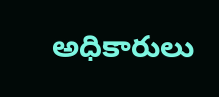అధికారులు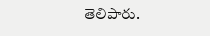తెలిపారు.